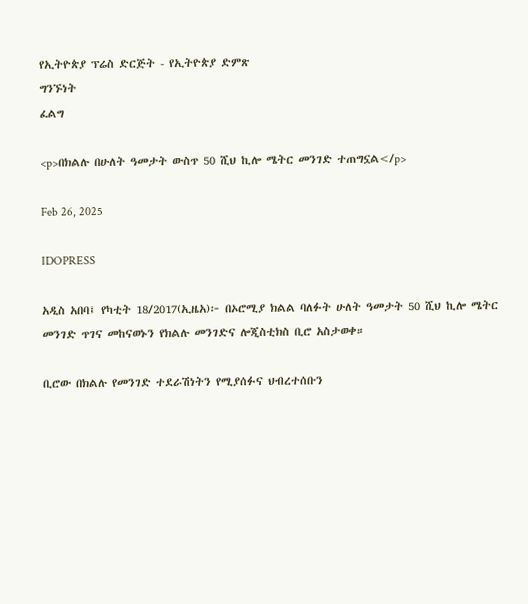የኢትዮጵያ ፕሬስ ድርጅት - የኢትዮጵያ ድምጽ
ግንኙነት
ፈልግ

<p>በክልሉ በሁለት ዓመታት ውስጥ 50 ሺህ ኪሎ ሜትር መንገድ ተጠግኗል</p>

Feb 26, 2025

IDOPRESS

አዲስ አበባ፤ የካቲት 18/2017(ኢዜአ)፦ በኦሮሚያ ክልል ባለፉት ሁለት ዓመታት 50 ሺህ ኪሎ ሜትር መንገድ ጥገና መከናወኑን የክልሉ መንገድና ሎጂስቲክስ ቢሮ አስታወቀ።

ቢሮው በክልሉ የመንገድ ተደራሽነትን የሚያሰፉና ህብረተሰቡን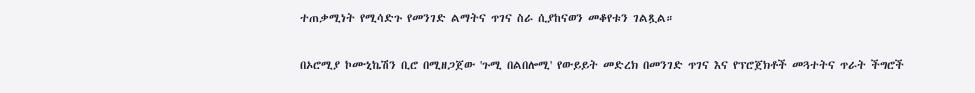ተጠቃሚነት የሚሳድጉ የመንገድ ልማትና ጥገና ስራ ሲያከናወን መቆየቱን ገልጿል።

በኦሮሚያ ኮሙኒኬሽን ቢሮ በሚዘጋጀው 'ጉሚ በልበሎሚ' የውይይት መድረክ በመንገድ ጥገና እና የፕሮጀክቶች መጓተትና ጥራት ችግሮች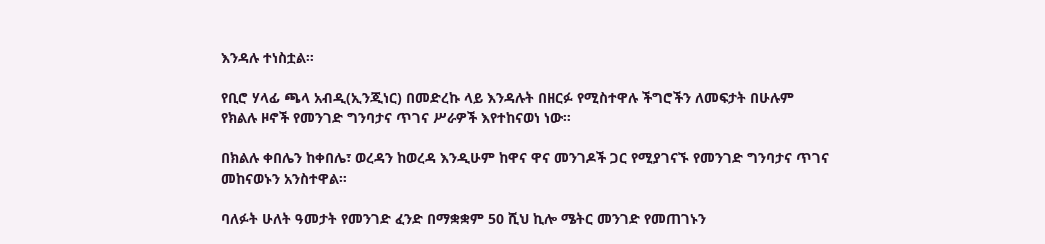እንዳሉ ተነስቷል።

የቢሮ ሃላፊ ጫላ አብዲ(ኢንጂነር) በመድረኩ ላይ እንዳሉት በዘርፉ የሚስተዋሉ ችግሮችን ለመፍታት በሁሉም የክልሉ ዞኖች የመንገድ ግንባታና ጥገና ሥራዎች እየተከናወነ ነው።

በክልሉ ቀበሌን ከቀበሌ፣ ወረዳን ከወረዳ እንዲሁም ከዋና ዋና መንገዶች ጋር የሚያገናኙ የመንገድ ግንባታና ጥገና መከናወኑን አንስተዋል።

ባለፉት ሁለት ዓመታት የመንገድ ፈንድ በማቋቋም 50 ሺህ ኪሎ ሜትር መንገድ የመጠገኑን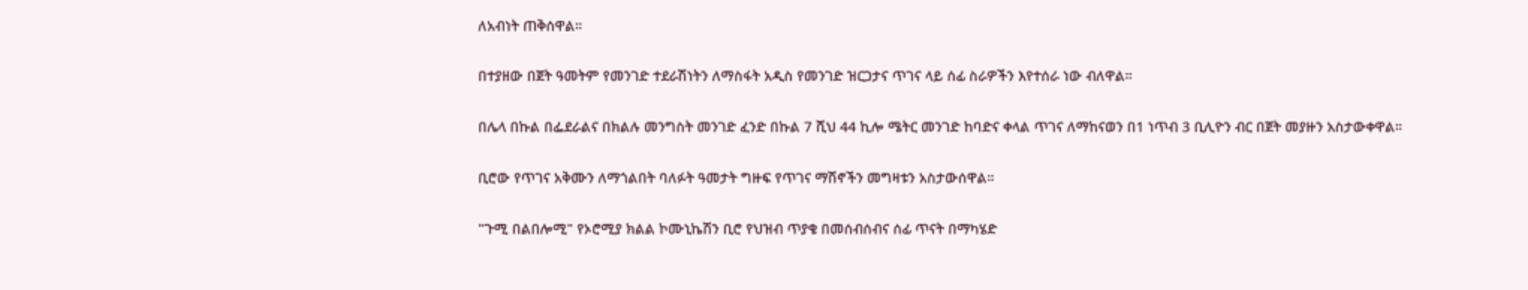ለአብነት ጠቅሰዋል።

በተያዘው በጀት ዓመትም የመንገድ ተደራሽነትን ለማስፋት አዲስ የመንገድ ዝርጋታና ጥገና ላይ ሰፊ ስራዎችን እየተሰራ ነው ብለዋል።

በሌላ በኩል በፌደራልና በክልሉ መንግስት መንገድ ፈንድ በኩል 7 ሺህ 44 ኪሎ ሜትር መንገድ ከባድና ቀላል ጥገና ለማከናወን በ1 ነጥብ 3 ቢሊዮን ብር በጀት መያዙን አስታውቀዋል።

ቢሮው የጥገና አቅሙን ለማጎልበት ባለፉት ዓመታት ግዙፍ የጥገና ማሽኖችን መግዛቱን አስታውሰዋል።

"ጉሚ በልበሎሚ" የኦሮሚያ ክልል ኮሙኒኬሽን ቢሮ የህዝብ ጥያቄ በመሰብሰብና ሰፊ ጥናት በማካሄድ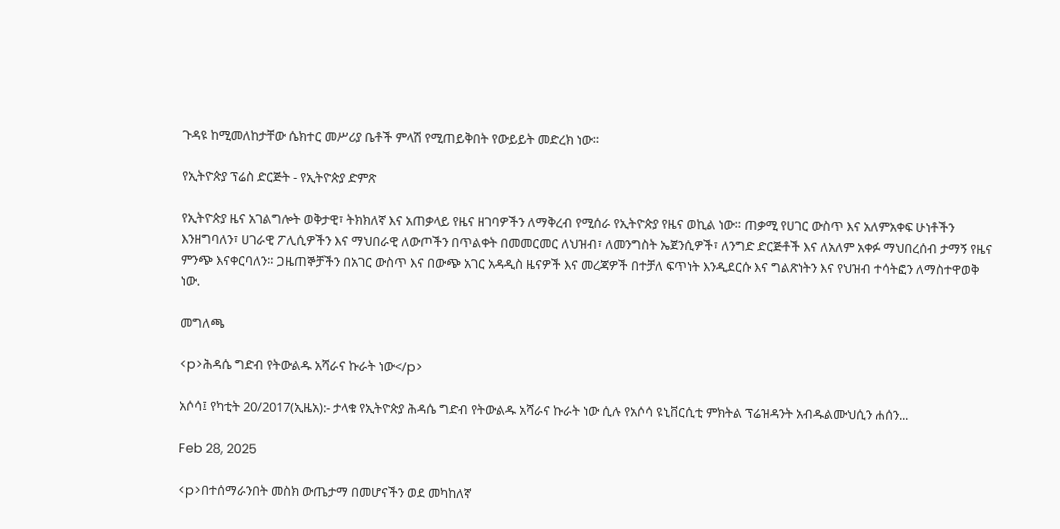ጉዳዩ ከሚመለከታቸው ሴክተር መሥሪያ ቤቶች ምላሽ የሚጠይቅበት የውይይት መድረክ ነው።

የኢትዮጵያ ፕሬስ ድርጅት - የኢትዮጵያ ድምጽ

የኢትዮጵያ ዜና አገልግሎት ወቅታዊ፣ ትክክለኛ እና አጠቃላይ የዜና ዘገባዎችን ለማቅረብ የሚሰራ የኢትዮጵያ የዜና ወኪል ነው። ጠቃሚ የሀገር ውስጥ እና አለምአቀፍ ሁነቶችን እንዘግባለን፣ ሀገራዊ ፖሊሲዎችን እና ማህበራዊ ለውጦችን በጥልቀት በመመርመር ለህዝብ፣ ለመንግስት ኤጀንሲዎች፣ ለንግድ ድርጅቶች እና ለአለም አቀፉ ማህበረሰብ ታማኝ የዜና ምንጭ እናቀርባለን። ጋዜጠኞቻችን በአገር ውስጥ እና በውጭ አገር አዳዲስ ዜናዎች እና መረጃዎች በተቻለ ፍጥነት እንዲደርሱ እና ግልጽነትን እና የህዝብ ተሳትፎን ለማስተዋወቅ ነው.

መግለጫ

<p>ሕዳሴ ግድብ የትውልዱ አሻራና ኩራት ነው</p>

አሶሳ፤ የካቲት 20/2017(ኢዜአ):- ታላቁ የኢትዮጵያ ሕዳሴ ግድብ የትውልዱ አሻራና ኩራት ነው ሲሉ የአሶሳ ዩኒቨርሲቲ ምክትል ፕሬዝዳንት አብዱልሙህሲን ሐሰን...

Feb 28, 2025

<p>በተሰማራንበት መስክ ውጤታማ በመሆናችን ወደ መካከለኛ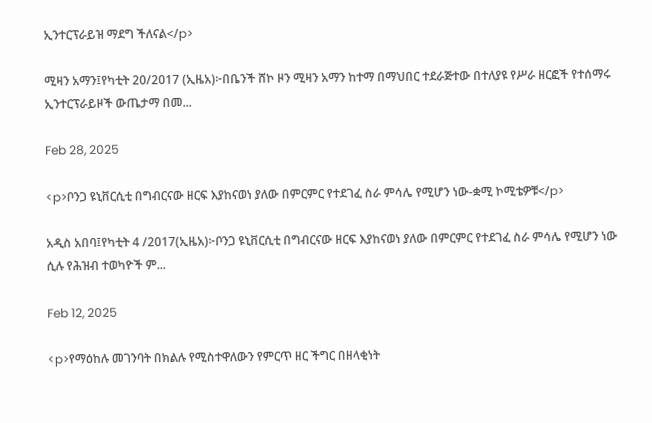ኢንተርፕራይዝ ማደግ ችለናል</p>

ሚዛን አማን፤የካቲት 20/2017 (ኢዜአ)፦በቤንች ሸኮ ዞን ሚዛን አማን ከተማ በማህበር ተደራጅተው በተለያዩ የሥራ ዘርፎች የተሰማሩ ኢንተርፕራይዞች ውጤታማ በመ...

Feb 28, 2025

<p>ቦንጋ ዩኒቨርሲቲ በግብርናው ዘርፍ እያከናወነ ያለው በምርምር የተደገፈ ስራ ምሳሌ የሚሆን ነው-ቋሚ ኮሚቴዎቹ</p>

አዲስ አበባ፤የካቲት 4 /2017(ኢዜአ)፦ቦንጋ ዩኒቨርሲቲ በግብርናው ዘርፍ እያከናወነ ያለው በምርምር የተደገፈ ስራ ምሳሌ የሚሆን ነው ሲሉ የሕዝብ ተወካዮች ም...

Feb 12, 2025

<p>የማዕከሉ መገንባት በክልሉ የሚስተዋለውን የምርጥ ዘር ችግር በዘላቂነት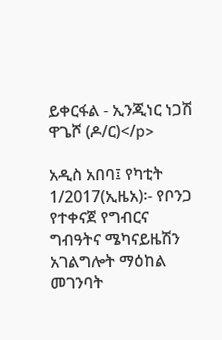ይቀርፋል - ኢንጂነር ነጋሽ ዋጌሾ (ዶ/ር)</p>

አዲስ አበባ፤ የካቲት 1/2017(ኢዜአ)፡- የቦንጋ የተቀናጀ የግብርና ግብዓትና ሜካናይዜሽን አገልግሎት ማዕከል መገንባት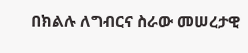በክልሉ ለግብርና ስራው መሠረታዊ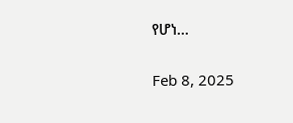የሆነ...

Feb 8, 2025